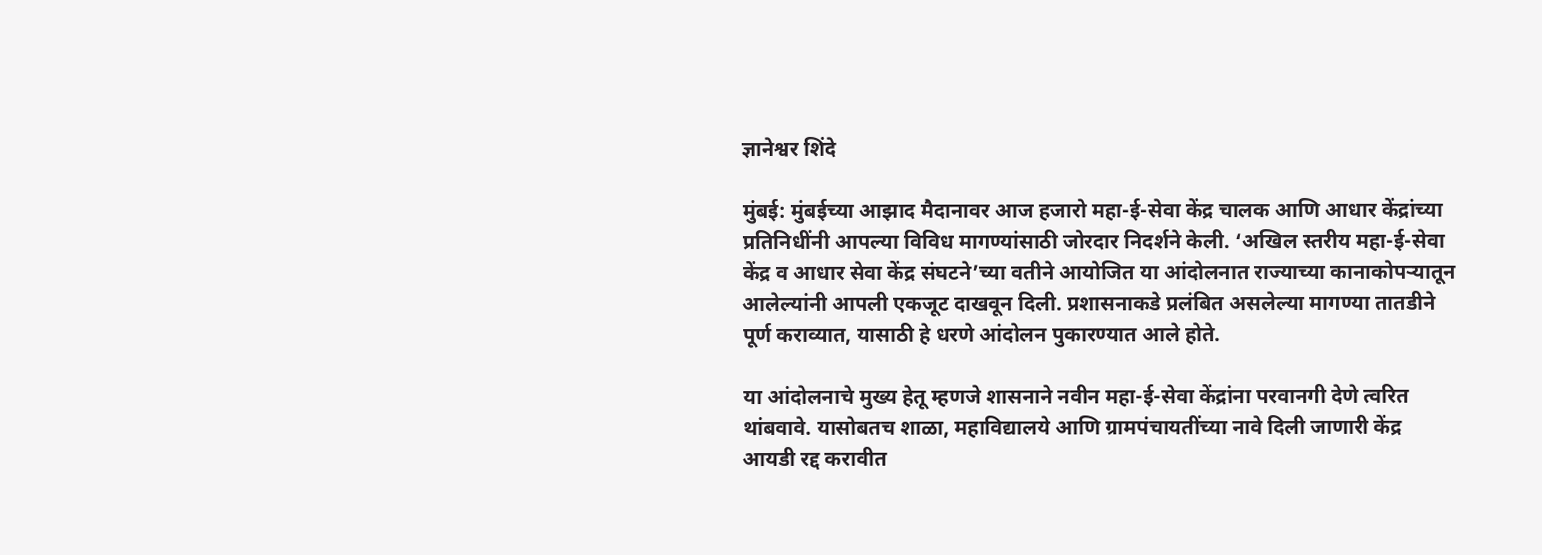ज्ञानेश्वर शिंदे

मुंबई: मुंबईच्या आझाद मैदानावर आज हजारो महा-ई-सेवा केंद्र चालक आणि आधार केंद्रांच्या प्रतिनिधींनी आपल्या विविध मागण्यांसाठी जोरदार निदर्शने केली. ‘अखिल स्तरीय महा-ई-सेवा केंद्र व आधार सेवा केंद्र संघटने’च्या वतीने आयोजित या आंदोलनात राज्याच्या कानाकोपऱ्यातून आलेल्यांनी आपली एकजूट दाखवून दिली. प्रशासनाकडे प्रलंबित असलेल्या मागण्या तातडीने पूर्ण कराव्यात, यासाठी हे धरणे आंदोलन पुकारण्यात आले होते.

या आंदोलनाचे मुख्य हेतू म्हणजे शासनाने नवीन महा-ई-सेवा केंद्रांना परवानगी देणे त्वरित थांबवावे. यासोबतच शाळा, महाविद्यालये आणि ग्रामपंचायतींच्या नावे दिली जाणारी केंद्र आयडी रद्द करावीत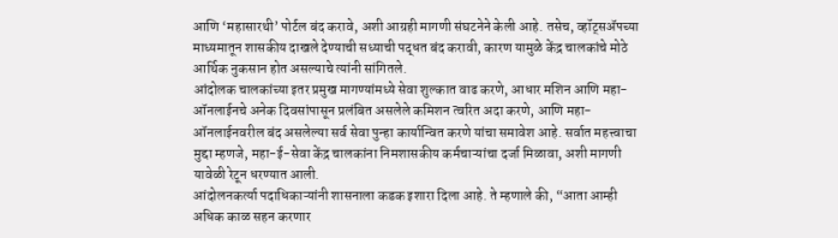आणि ‘महासारथी’ पोर्टल बंद करावे, अशी आग्रही मागणी संघटनेने केली आहे. तसेच, व्हॉट्सॲपच्या माध्यमातून शासकीय दाखले देण्याची सध्याची पद्धत बंद करावी, कारण यामुळे केंद्र चालकांचे मोठे आर्थिक नुकसान होत असल्याचे त्यांनी सांगितले.
आंदोलक चालकांच्या इतर प्रमुख मागण्यांमध्ये सेवा शुल्कात वाढ करणे, आधार मशिन आणि महा-ऑनलाईनचे अनेक दिवसांपासून प्रलंबित असलेले कमिशन त्वरित अदा करणे, आणि महा-ऑनलाईनवरील बंद असलेल्या सर्व सेवा पुन्हा कार्यान्वित करणे यांचा समावेश आहे. सर्वात महत्त्वाचा मुद्दा म्हणजे, महा-ई-सेवा केंद्र चालकांना निमशासकीय कर्मचाऱ्यांचा दर्जा मिळावा, अशी मागणी यावेळी रेटून धरण्यात आली.
आंदोलनकर्त्या पदाधिकाऱ्यांनी शासनाला कडक इशारा दिला आहे. ते म्हणाले की, “आता आम्ही अधिक काळ सहन करणार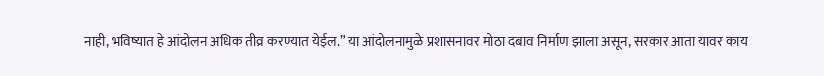नाही, भविष्यात हे आंदोलन अधिक तीव्र करण्यात येईल.” या आंदोलनामुळे प्रशासनावर मोठा दबाव निर्माण झाला असून, सरकार आता यावर काय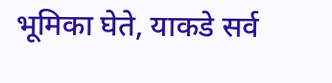भूमिका घेते, याकडे सर्व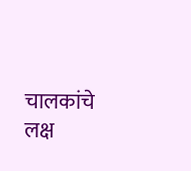चालकांचे लक्ष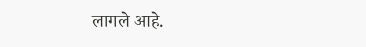लागले आहे.